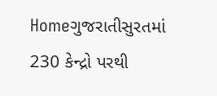Homeગુજરાતીસુરતમાં 230 કેન્દ્રો પરથી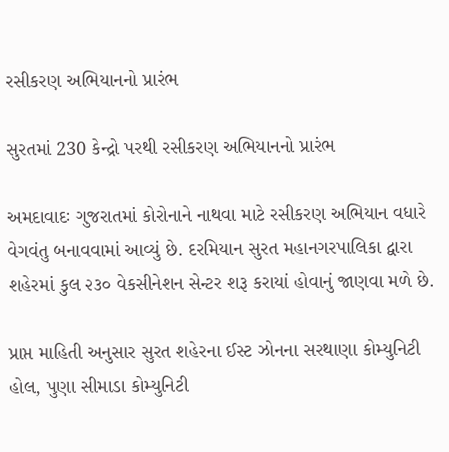રસીકરણ અભિયાનનો પ્રારંભ

સુરતમાં 230 કેન્દ્રો પરથી રસીકરણ અભિયાનનો પ્રારંભ

અમદાવાદઃ ગુજરાતમાં કોરોનાને નાથવા માટે રસીકરણ અભિયાન વધારે વેગવંતુ બનાવવામાં આવ્યું છે. દરમિયાન સુરત મહાનગરપાલિકા દ્વારા શહેરમાં કુલ ૨૩૦ વેકસીનેશન સેન્ટર શરૂ કરાયાં હોવાનું જાણવા મળે છે.

પ્રાપ્ત માહિતી અનુસાર સુરત શહેરના ઈસ્ટ ઝોનના સરથાણા કોમ્યુનિટી હોલ, પુણા સીમાડા કોમ્યુનિટી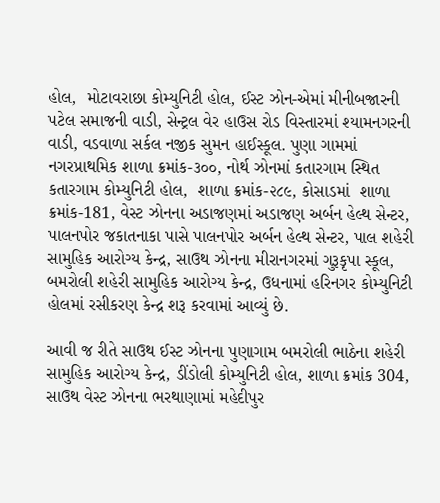હોલ,  મોટાવરાછા કોમ્યુનિટી હોલ, ઈસ્ટ ઝોન-એમાં મીનીબજારની પટેલ સમાજની વાડી, સેન્ટ્રલ વેર હાઉસ રોડ વિસ્તારમાં શ્યામનગરની વાડી, વડવાળા સર્કલ નજીક સુમન હાઈસ્કૂલ. પુણા ગામમાં નગરપ્રાથમિક શાળા ક્રમાંક-૩૦૦, નોર્થ ઝોનમાં કતારગામ સ્થિત કતારગામ કોમ્યુનિટી હોલ,  શાળા ક્રમાંક-૨૮૯, કોસાડમાં  શાળા ક્રમાંક-181, વેસ્ટ ઝોનના અડાજણમાં અડાજણ અર્બન હેલ્થ સેન્ટર, પાલનપોર જકાતનાકા પાસે પાલનપોર અર્બન હેલ્થ સેન્ટર, પાલ શહેરી સામુહિક આરોગ્ય કેન્દ્ર, સાઉથ ઝોનના મીરાનગરમાં ગુરૂકૃપા સ્કૂલ, બમરોલી શહેરી સામુહિક આરોગ્ય કેન્દ્ર, ઉધનામાં હરિનગર કોમ્યુનિટી હોલમાં રસીકરણ કેન્દ્ર શરૂ કરવામાં આવ્યું છે.

આવી જ રીતે સાઉથ ઈસ્ટ ઝોનના પુણાગામ બમરોલી ભાઠેના શહેરી સામુહિક આરોગ્ય કેન્દ્ર, ડીંડોલી કોમ્યુનિટી હોલ, શાળા ક્રમાંક 304, સાઉથ વેસ્ટ ઝોનના ભરથાણામાં મહેદીપુર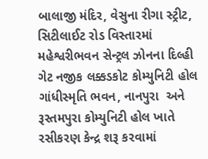બાલાજી મંદિર, વેસુના રીગા સ્ટ્રીટ, સિટીલાઈટ રોડ વિસ્તારમાં મહેશ્વરીભવન સેન્ટ્રલ ઝોનના દિલ્હી ગેટ નજીક લક્કડકોટ કોમ્યુનિટી હોલ ગાંધીસ્મૃતિ ભવન, નાનપુરા  અને રૂસ્તમપુરા કોમ્યુનિટી હોલ ખાતે રસીકરણ કેન્દ્ર શરૂ કરવામાં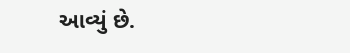આવ્યું છે.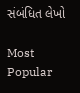સંબંધિત લેખો

Most Popular